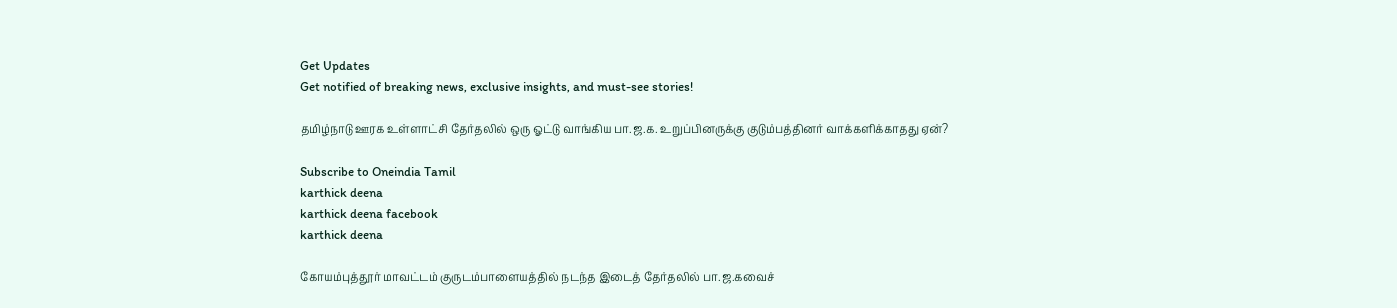Get Updates
Get notified of breaking news, exclusive insights, and must-see stories!

தமிழ்நாடு ஊரக உள்ளாட்சி தேர்தலில் ஒரு ஓட்டு வாங்கிய பா.ஜ.க. உறுப்பினருக்கு குடும்பத்தினர் வாக்களிக்காதது ஏன்?

Subscribe to Oneindia Tamil
karthick deena
karthick deena facebook
karthick deena

கோயம்புத்தூர் மாவட்டம் குருடம்பாளையத்தில் நடந்த இடைத் தேர்தலில் பா.ஜ.கவைச்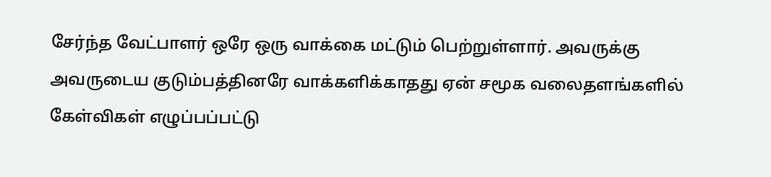சேர்ந்த வேட்பாளர் ஒரே ஒரு வாக்கை மட்டும் பெற்றுள்ளார். அவருக்கு அவருடைய குடும்பத்தினரே வாக்களிக்காதது ஏன் சமூக வலைதளங்களில் கேள்விகள் எழுப்பப்பட்டு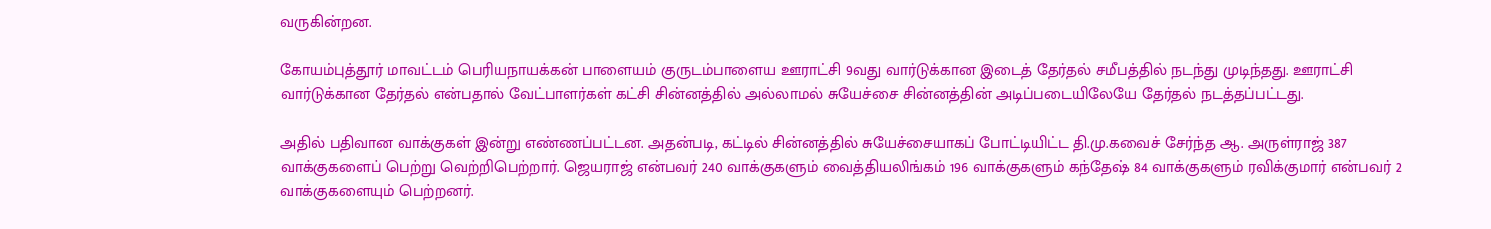வருகின்றன.

கோயம்புத்தூர் மாவட்டம் பெரியநாயக்கன் பாளையம் குருடம்பாளைய ஊராட்சி 9வது வார்டுக்கான இடைத் தேர்தல் சமீபத்தில் நடந்து முடிந்தது. ஊராட்சி வார்டுக்கான தேர்தல் என்பதால் வேட்பாளர்கள் கட்சி சின்னத்தில் அல்லாமல் சுயேச்சை சின்னத்தின் அடிப்படையிலேயே தேர்தல் நடத்தப்பட்டது.

அதில் பதிவான வாக்குகள் இன்று எண்ணப்பட்டன. அதன்படி, கட்டில் சின்னத்தில் சுயேச்சையாகப் போட்டியிட்ட தி.மு.கவைச் சேர்ந்த ஆ. அருள்ராஜ் 387 வாக்குகளைப் பெற்று வெற்றிபெற்றார். ஜெயராஜ் என்பவர் 240 வாக்குகளும் வைத்தியலிங்கம் 196 வாக்குகளும் கந்தேஷ் 84 வாக்குகளும் ரவிக்குமார் என்பவர் 2 வாக்குகளையும் பெற்றனர்.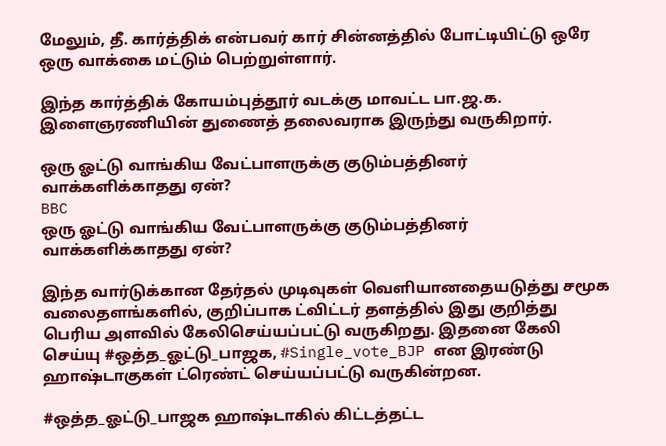மேலும், தீ. கார்த்திக் என்பவர் கார் சின்னத்தில் போட்டியிட்டு ஒரே ஒரு வாக்கை மட்டும் பெற்றுள்ளார்.

இந்த கார்த்திக் கோயம்புத்தூர் வடக்கு மாவட்ட பா.ஜ.க. இளைஞரணியின் துணைத் தலைவராக இருந்து வருகிறார்.

ஒரு ஓட்டு வாங்கிய வேட்பாளருக்கு குடும்பத்தினர் வாக்களிக்காதது ஏன்?
BBC
ஒரு ஓட்டு வாங்கிய வேட்பாளருக்கு குடும்பத்தினர் வாக்களிக்காதது ஏன்?

இந்த வார்டுக்கான தேர்தல் முடிவுகள் வெளியானதையடுத்து சமூக வலைதளங்களில், குறிப்பாக ட்விட்டர் தளத்தில் இது குறித்து பெரிய அளவில் கேலிசெய்யப்பட்டு வருகிறது. இதனை கேலி செய்யு #ஒத்த_ஓட்டு_பாஜக, #Single_vote_BJP என இரண்டு ஹாஷ்டாகுகள் ட்ரெண்ட் செய்யப்பட்டு வருகின்றன.

#ஒத்த_ஓட்டு_பாஜக ஹாஷ்டாகில் கிட்டத்தட்ட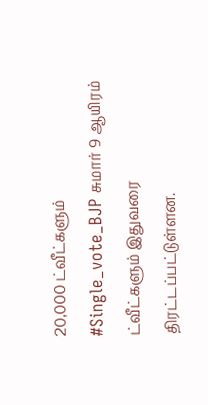20,000 ட்வீட்களும் #Single_vote_BJP சுமார் 9 ஆயிரம் ட்வீட்களும் இதுவரை திரட்டப்பட்டுள்ளன.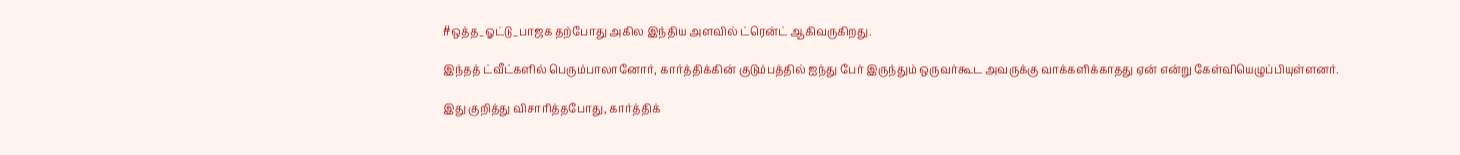#ஒத்த_ஓட்டு_பாஜக தற்போது அகில இந்திய அளவில் ட்ரென்ட் ஆகிவருகிறது.

இந்தத் ட்வீட்களில் பெரும்பாலானோர், கார்த்திக்கின் குடும்பத்தில் ஐந்து பேர் இருந்தும் ஒருவர்கூட அவருக்கு வாக்களிக்காதது ஏன் என்று கேள்வியெழுப்பியுள்ளனர்.

இது குறித்து விசாரித்தபோது, கார்த்திக்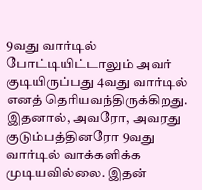9வது வார்டில் போட்டியிட்டாலும் அவர் குடியிருப்பது 4வது வார்டில் எனத் தெரியவந்திருக்கிறது. இதனால், அவரோ, அவரது குடும்பத்தினரோ 9வது வார்டில் வாக்களிக்க முடியவில்லை. இதன்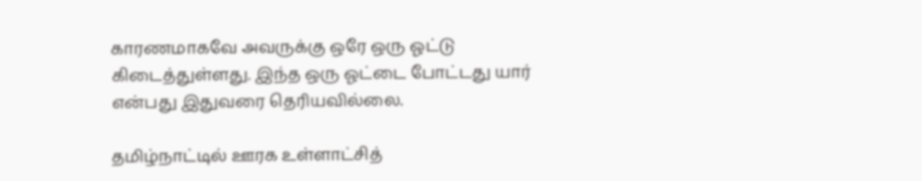காரணமாகவே அவருக்கு ஒரே ஒரு ஓட்டு கிடைத்துள்ளது. இந்த ஒரு ஓட்டை போட்டது யார் என்பது இதுவரை தெரியவில்லை.

தமிழ்நாட்டில் ஊரக உள்ளாட்சித்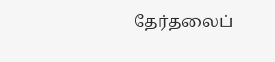தேர்தலைப்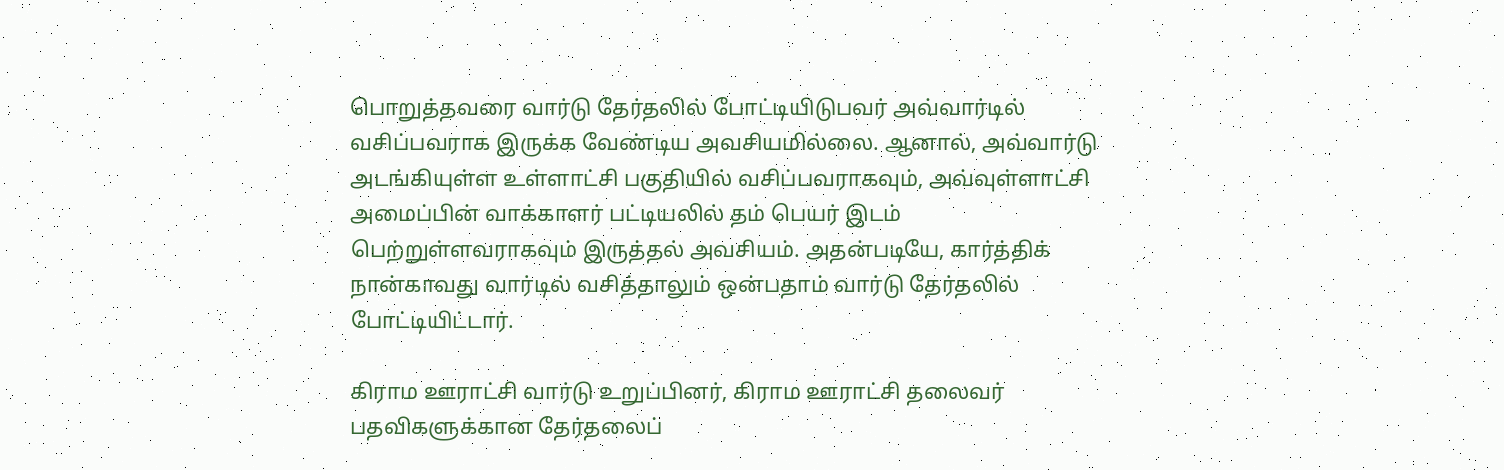பொறுத்தவரை வார்டு தேர்தலில் போட்டியிடுபவர் அவ்வார்டில் வசிப்பவராக இருக்க வேண்டிய அவசியமில்லை. ஆனால், அவ்வார்டு அடங்கியுள்ள உள்ளாட்சி பகுதியில் வசிப்பவராகவும், அவ்வுள்ளாட்சி அமைப்பின் வாக்காளர் பட்டியலில் தம் பெயர் இடம் பெற்றுள்ளவராகவும் இருத்தல் அவசியம். அதன்படியே, கார்த்திக் நான்காவது வார்டில் வசித்தாலும் ஒன்பதாம் வார்டு தேர்தலில் போட்டியிட்டார்.

கிராம ஊராட்சி வார்டு உறுப்பினர், கிராம ஊராட்சி தலைவர் பதவிகளுக்கான தேர்தலைப்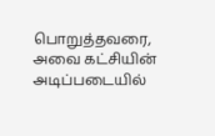பொறுத்தவரை, அவை கட்சியின் அடிப்படையில்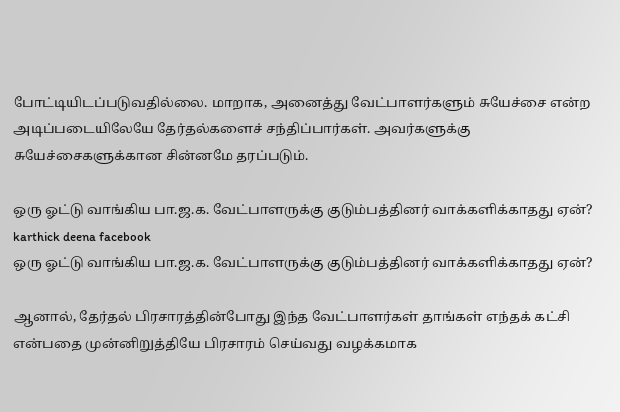போட்டியிடப்படுவதில்லை. மாறாக, அனைத்து வேட்பாளர்களும் சுயேச்சை என்ற அடிப்படையிலேயே தேர்தல்களைச் சந்திப்பார்கள். அவர்களுக்கு சுயேச்சைகளுக்கான சின்னமே தரப்படும்.

ஒரு ஓட்டு வாங்கிய பா.ஜ.க. வேட்பாளருக்கு குடும்பத்தினர் வாக்களிக்காதது ஏன்?
karthick deena facebook
ஒரு ஓட்டு வாங்கிய பா.ஜ.க. வேட்பாளருக்கு குடும்பத்தினர் வாக்களிக்காதது ஏன்?

ஆனால், தேர்தல் பிரசாரத்தின்போது இந்த வேட்பாளர்கள் தாங்கள் எந்தக் கட்சி என்பதை முன்னிறுத்தியே பிரசாரம் செய்வது வழக்கமாக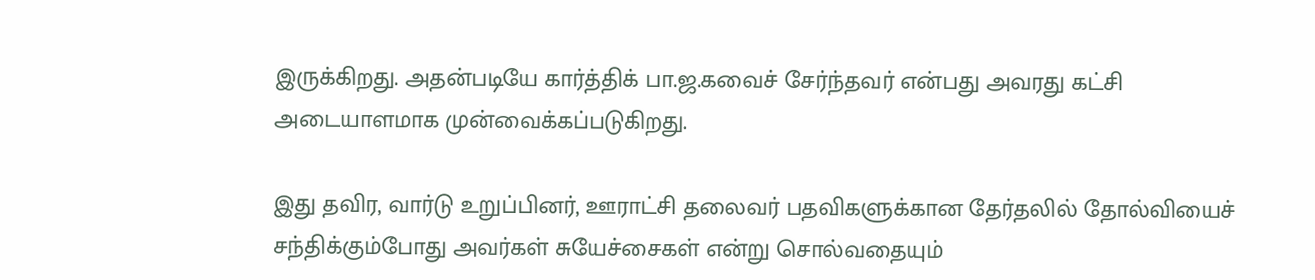இருக்கிறது. அதன்படியே கார்த்திக் பா.ஜ.கவைச் சேர்ந்தவர் என்பது அவரது கட்சி அடையாளமாக முன்வைக்கப்படுகிறது.

இது தவிர, வார்டு உறுப்பினர், ஊராட்சி தலைவர் பதவிகளுக்கான தேர்தலில் தோல்வியைச் சந்திக்கும்போது அவர்கள் சுயேச்சைகள் என்று சொல்வதையும்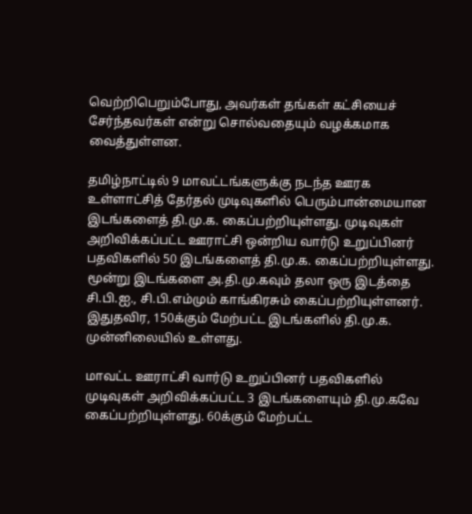வெற்றிபெறும்போது, அவர்கள் தங்கள் கட்சியைச் சேர்ந்தவர்கள் என்று சொல்வதையும் வழக்கமாக வைத்துள்ளன.

தமிழ்நாட்டில் 9 மாவட்டங்களுக்கு நடந்த ஊரக உள்ளாட்சித் தேர்தல் முடிவுகளில் பெரும்பான்மையான இடங்களைத் தி.மு.க. கைப்பற்றியுள்ளது. முடிவுகள் அறிவிக்கப்பட்ட ஊராட்சி ஒன்றிய வார்டு உறுப்பினர் பதவிகளில் 50 இடங்களைத் தி.மு.க. கைப்பற்றியுள்ளது. மூன்று இடங்களை அ.தி.மு.கவும் தலா ஒரு இடத்தை சி.பி.ஐ., சி.பி.எம்மும் காங்கிரசும் கைப்பற்றியுள்ளனர். இதுதவிர, 150க்கும் மேற்பட்ட இடங்களில் தி.மு.க. முன்னிலையில் உள்ளது.

மாவட்ட ஊராட்சி வார்டு உறுப்பினர் பதவிகளில் முடிவுகள் அறிவிக்கப்பட்ட 3 இடங்களையும் தி.மு.கவே கைப்பற்றியுள்ளது. 60க்கும் மேற்பட்ட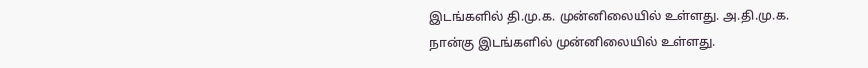இடங்களில் தி.மு.க. முன்னிலையில் உள்ளது. அ.தி.மு.க. நான்கு இடங்களில் முன்னிலையில் உள்ளது.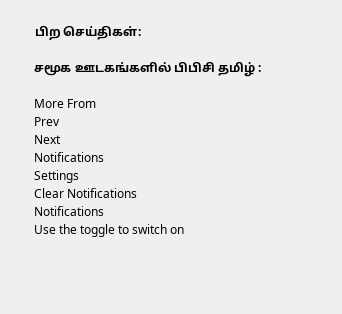பிற செய்திகள்:

சமூக ஊடகங்களில் பிபிசி தமிழ் :

More From
Prev
Next
Notifications
Settings
Clear Notifications
Notifications
Use the toggle to switch on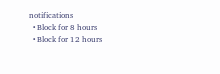notifications
  • Block for 8 hours
  • Block for 12 hours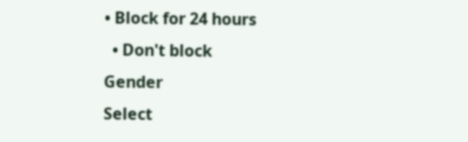• Block for 24 hours
  • Don't block
Gender
Select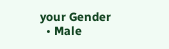your Gender
  • Male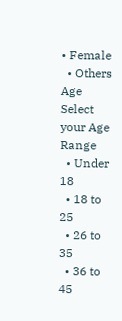• Female
  • Others
Age
Select your Age Range
  • Under 18
  • 18 to 25
  • 26 to 35
  • 36 to 45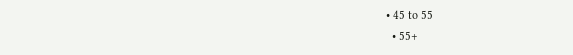• 45 to 55
  • 55+